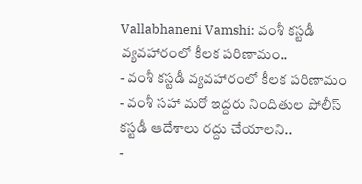Vallabhaneni Vamshi: వంశీ కస్టడీ వ్యవహారంలో కీలక పరిణామం..
- వంశీ కస్టడీ వ్యవహారంలో కీలక పరిణామం
- వంశీ సహా మరో ఇద్దరు నిందితుల పోలీస్ కస్టడీ ఆదేశాలు రద్దు చేయాలని..
-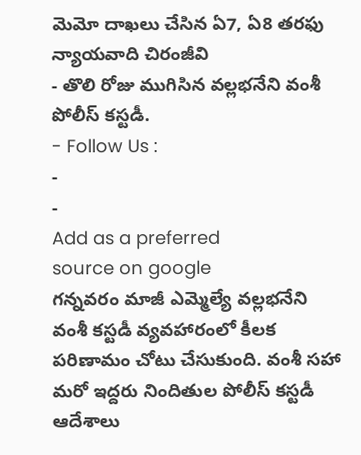మెమో దాఖలు చేసిన ఏ7, ఏ8 తరఫు న్యాయవాది చిరంజీవి
- తొలి రోజు ముగిసిన వల్లభనేని వంశీ పోలీస్ కస్టడీ.
- Follow Us :
-
-
Add as a preferred
source on google
గన్నవరం మాజీ ఎమ్మెల్యే వల్లభనేని వంశీ కస్టడీ వ్యవహారంలో కీలక పరిణామం చోటు చేసుకుంది. వంశీ సహా మరో ఇద్దరు నిందితుల పోలీస్ కస్టడీ ఆదేశాలు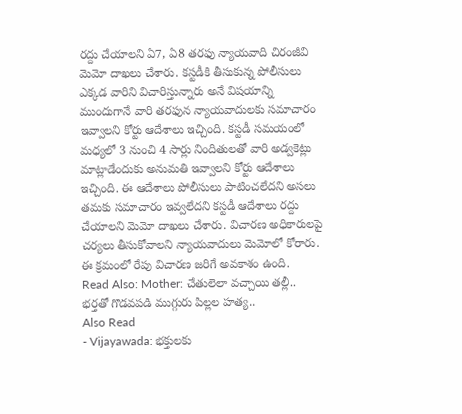రద్దు చేయాలని ఏ7, ఏ8 తరఫు న్యాయవాది చిరంజీవి మెమో దాఖలు చేశారు. కస్టడీకి తీసుకున్న పోలీసులు ఎక్కడ వారిని విచారిస్తున్నారు అనే విషయాన్ని ముందుగానే వారి తరఫున న్యాయవాదులకు సమాచారం ఇవ్వాలని కోర్టు ఆదేశాలు ఇచ్చింది. కస్టడీ సమయంలో మధ్యలో 3 నుంచి 4 సార్లు నిందితులతో వారి అడ్వకెట్లు మాట్లాడేందుకు అనుమతి ఇవ్వాలని కోర్టు ఆదేశాలు ఇచ్చింది. ఈ ఆదేశాలు పోలీసులు పాటించలేదని అసలు తమకు సమాచారం ఇవ్వలేదని కస్టడీ ఆదేశాలు రద్దు చేయాలని మెమో దాఖలు చేశారు. విచారణ అధికారులపై చర్యలు తీసుకోవాలని న్యాయవాదులు మెమోలో కోరారు. ఈ క్రమంలో రేపు విచారణ జరిగే అవకాశం ఉంది.
Read Also: Mother: చేతులెలా వచ్చాయి తల్లీ.. భర్తతో గొడవపడి ముగ్గురు పిల్లల హత్య..
Also Read
- Vijayawada: భక్తులకు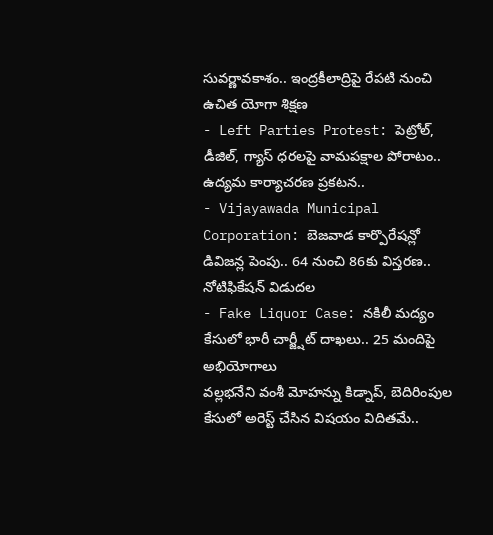సువర్ణావకాశం.. ఇంద్రకీలాద్రిపై రేపటి నుంచి ఉచిత యోగా శిక్షణ
- Left Parties Protest: పెట్రోల్, డీజిల్, గ్యాస్ ధరలపై వామపక్షాల పోరాటం.. ఉద్యమ కార్యాచరణ ప్రకటన..
- Vijayawada Municipal Corporation: బెజవాడ కార్పొరేషన్లో డివిజన్ల పెంపు.. 64 నుంచి 86కు విస్తరణ.. నోటిఫికేషన్ విడుదల
- Fake Liquor Case: నకిలీ మద్యం కేసులో భారీ చార్జ్షీట్ దాఖలు.. 25 మందిపై అభియోగాలు
వల్లభనేని వంశీ మోహన్ను కిడ్నాప్, బెదిరింపుల కేసులో అరెస్ట్ చేసిన విషయం విదితమే..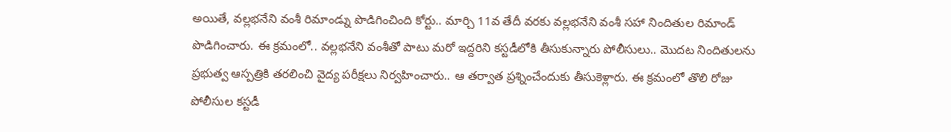అయితే, వల్లభనేని వంశీ రిమాండ్ను పొడిగించింది కోర్టు.. మార్చి 11వ తేదీ వరకు వల్లభనేని వంశీ సహా నిందితుల రిమాండ్ పొడిగించారు. ఈ క్రమంలో.. వల్లభనేని వంశీతో పాటు మరో ఇద్దరిని కస్టడీలోకి తీసుకున్నారు పోలీసులు.. మొదట నిందితులను ప్రభుత్వ ఆస్పత్రికి తరలించి వైద్య పరీక్షలు నిర్వహించారు.. ఆ తర్వాత ప్రశ్నించేందుకు తీసుకెళ్లారు. ఈ క్రమంలో తొలి రోజు పోలీసుల కస్టడీ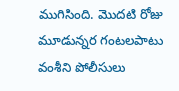ముగిసింది. మొదటి రోజు మూడున్నర గంటలపాటు వంశీని పోలీసులు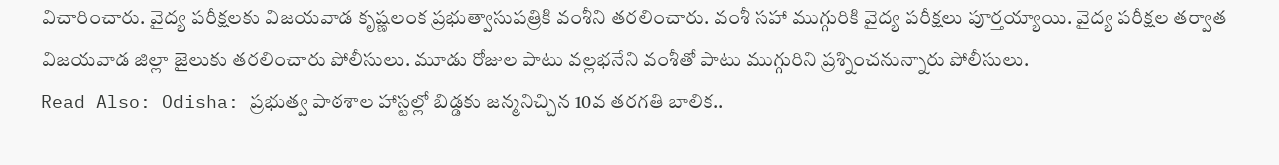విచారించారు. వైద్య పరీక్షలకు విజయవాడ కృష్ణలంక ప్రభుత్వాసుపత్రికి వంశీని తరలించారు. వంశీ సహా ముగ్గురికి వైద్య పరీక్షలు పూర్తయ్యాయి. వైద్య పరీక్షల తర్వాత విజయవాడ జిల్లా జైలుకు తరలించారు పోలీసులు. మూడు రోజుల పాటు వల్లభనేని వంశీతో పాటు ముగ్గురిని ప్రశ్నించనున్నారు పోలీసులు.
Read Also: Odisha: ప్రభుత్వ పాఠశాల హాస్టల్లో బిడ్డకు జన్మనిచ్చిన 10వ తరగతి బాలిక..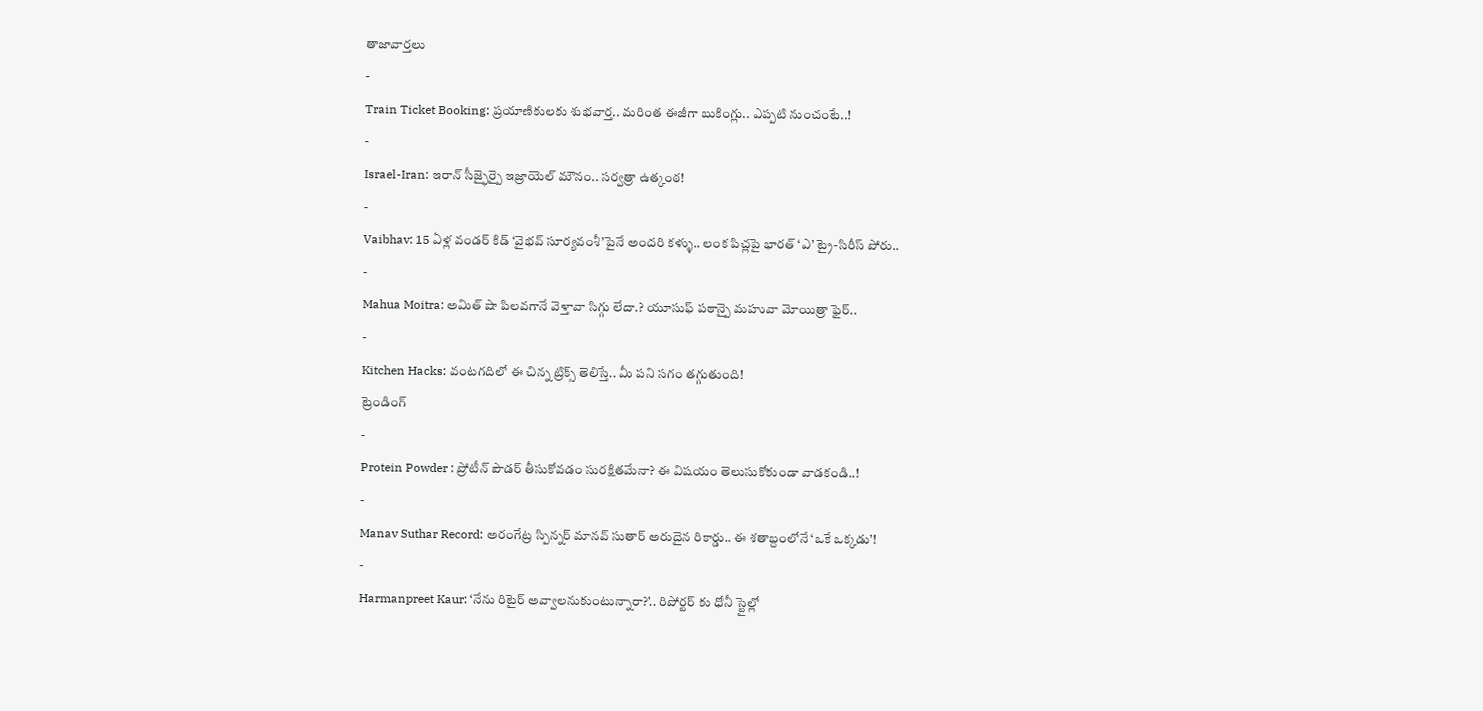తాజావార్తలు
-
Train Ticket Booking: ప్రయాణికులకు శుభవార్త.. మరింత ఈజీగా బుకింగ్లు.. ఎప్పటి నుంచంటే..!
-
Israel-Iran: ఇరాన్ సీజ్ఫైర్పై ఇజ్రాయెల్ మౌనం.. సర్వత్రా ఉత్కంఠ!
-
Vaibhav: 15 ఏళ్ల వండర్ కిడ్ ‘వైభవ్ సూర్యవంశీ’పైనే అందరి కళ్ళు.. లంక పిచ్లపై భారత్ ‘ఎ’ ట్రై-సిరీస్ పోరు..
-
Mahua Moitra: అమిత్ షా పిలవగానే వెళ్తావా సిగ్గు లేదా.? యూసుఫ్ పఠాన్పై మహువా మోయిత్రా ఫైర్..
-
Kitchen Hacks: వంటగదిలో ఈ చిన్న ట్రిక్స్ తెలిస్తే.. మీ పని సగం తగ్గుతుంది!
ట్రెండింగ్
-
Protein Powder : ప్రోటీన్ పౌడర్ తీసుకోవడం సురక్షితమేనా? ఈ విషయం తెలుసుకోకుండా వాడకండి..!
-
Manav Suthar Record: అరంగేట్ర స్పిన్నర్ మానవ్ సుతార్ అరుదైన రికార్డు.. ఈ శతాబ్దంలోనే ‘ఒకే ఒక్కడు’!
-
Harmanpreet Kaur: ‘నేను రిటైర్ అవ్వాలనుకుంటున్నారా?’.. రిపోర్టర్ కు ధోనీ స్టైల్లో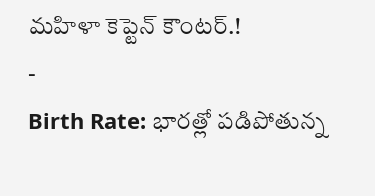మహిళా కెప్టెన్ కౌంటర్.!
-
Birth Rate: భారత్లో పడిపోతున్న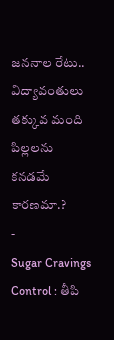జననాల రేటు.. విద్యావంతులు తక్కువ మంది పిల్లలను కనడమే కారణమా.?
-
Sugar Cravings Control : తీపి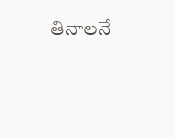తినాలనే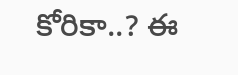కోరికా..? ఈ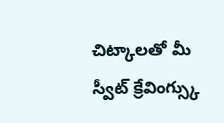చిట్కాలతో మీ స్వీట్ క్రేవింగ్స్కు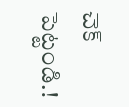చెక్ పెట్టండి.!